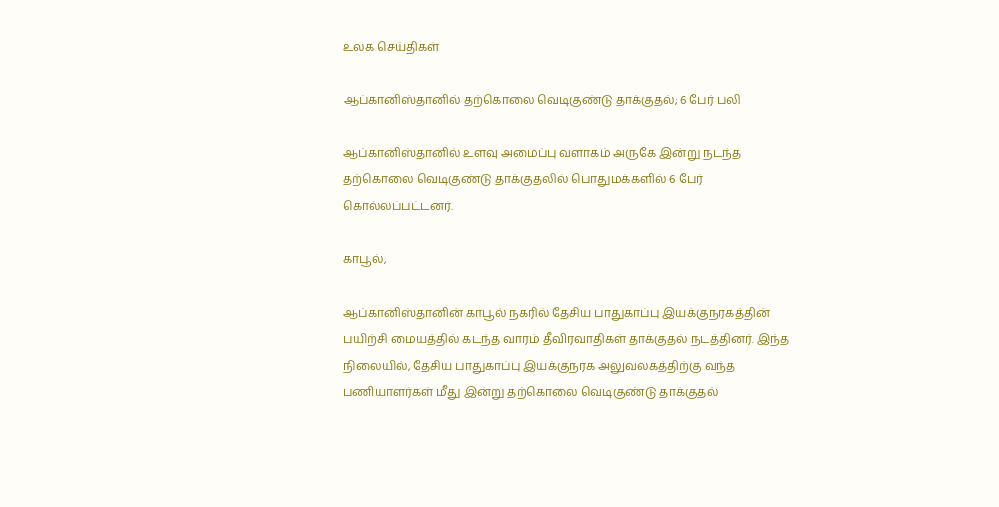உலக செய்திகள்

ஆப்கானிஸ்தானில் தற்கொலை வெடிகுண்டு தாக்குதல்; 6 பேர் பலி

ஆப்கானிஸ்தானில் உளவு அமைப்பு வளாகம் அருகே இன்று நடந்த தற்கொலை வெடிகுண்டு தாக்குதலில் பொதுமக்களில் 6 பேர் கொல்லப்பட்டனர்.

காபூல்,

ஆப்கானிஸ்தானின் காபூல் நகரில் தேசிய பாதுகாப்பு இயக்குநரகத்தின் பயிற்சி மையத்தில் கடந்த வாரம் தீவிரவாதிகள் தாக்குதல் நடத்தினர். இந்த நிலையில், தேசிய பாதுகாப்பு இயக்குநரக அலுவலகத்திற்கு வந்த பணியாளர்கள் மீது இன்று தற்கொலை வெடிகுண்டு தாக்குதல்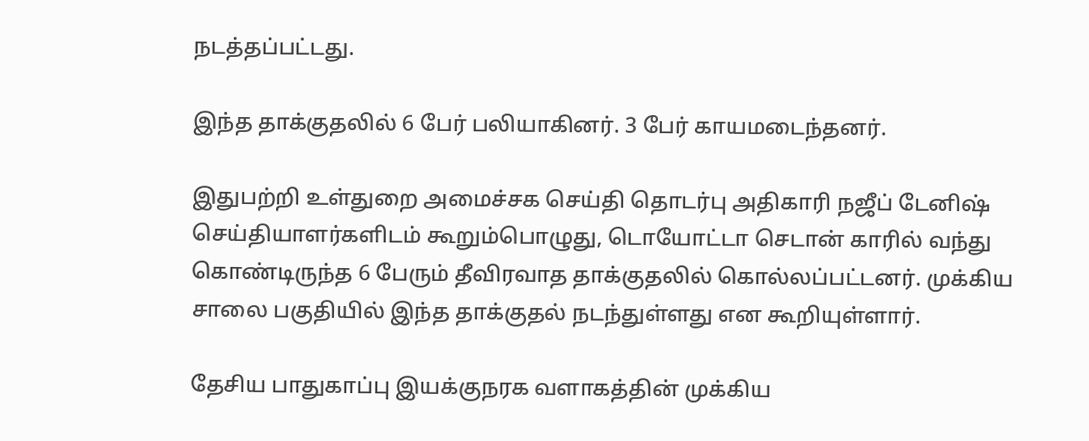நடத்தப்பட்டது.

இந்த தாக்குதலில் 6 பேர் பலியாகினர். 3 பேர் காயமடைந்தனர்.

இதுபற்றி உள்துறை அமைச்சக செய்தி தொடர்பு அதிகாரி நஜீப் டேனிஷ் செய்தியாளர்களிடம் கூறும்பொழுது, டொயோட்டா செடான் காரில் வந்து கொண்டிருந்த 6 பேரும் தீவிரவாத தாக்குதலில் கொல்லப்பட்டனர். முக்கிய சாலை பகுதியில் இந்த தாக்குதல் நடந்துள்ளது என கூறியுள்ளார்.

தேசிய பாதுகாப்பு இயக்குநரக வளாகத்தின் முக்கிய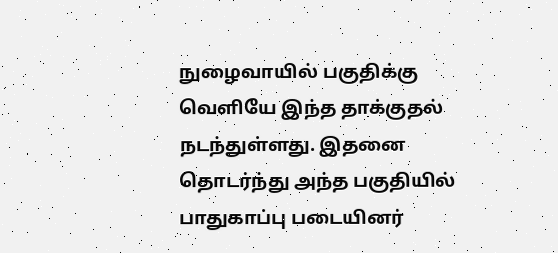நுழைவாயில் பகுதிக்கு வெளியே இந்த தாக்குதல் நடந்துள்ளது. இதனை தொடர்ந்து அந்த பகுதியில் பாதுகாப்பு படையினர்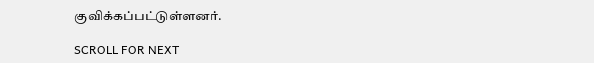குவிக்கப்பட்டுள்ளனர்.

SCROLL FOR NEXT